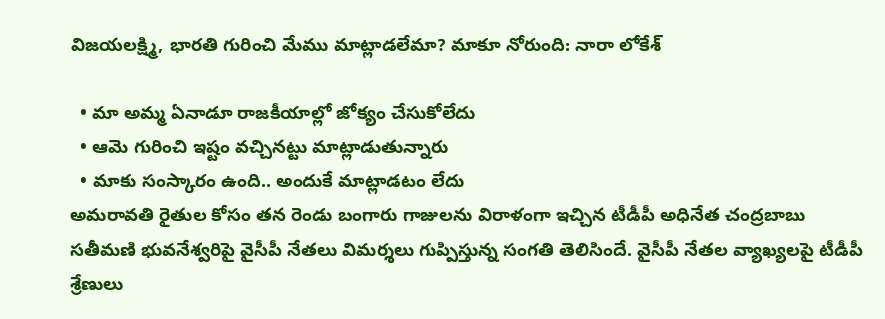విజయలక్ష్మి, భారతి గురించి మేము మాట్లాడలేమా? మాకూ నోరుంది: నారా లోకేశ్

  • మా అమ్మ ఏనాడూ రాజకీయాల్లో జోక్యం చేసుకోలేదు
  • ఆమె గురించి ఇష్టం వచ్చినట్టు మాట్లాడుతున్నారు
  • మాకు సంస్కారం ఉంది.. అందుకే మాట్లాడటం లేదు
అమరావతి రైతుల కోసం తన రెండు బంగారు గాజులను విరాళంగా ఇచ్చిన టీడీపీ అధినేత చంద్రబాబు సతీమణి భువనేశ్వరిపై వైసీపీ నేతలు విమర్శలు గుప్పిస్తున్న సంగతి తెలిసిందే. వైసీపీ నేతల వ్యాఖ్యలపై టీడీపీ శ్రేణులు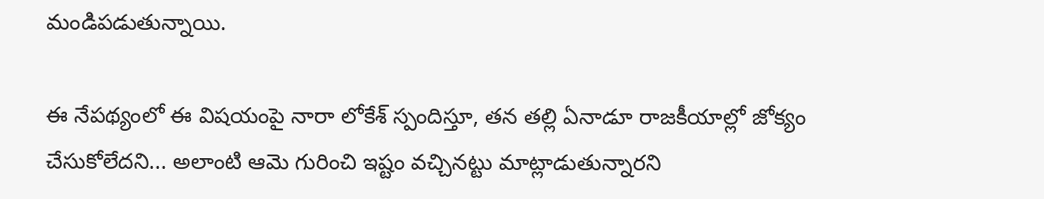మండిపడుతున్నాయి.

ఈ నేపథ్యంలో ఈ విషయంపై నారా లోకేశ్ స్పందిస్తూ, తన తల్లి ఏనాడూ రాజకీయాల్లో జోక్యం చేసుకోలేదని... అలాంటి ఆమె గురించి ఇష్టం వచ్చినట్టు మాట్లాడుతున్నారని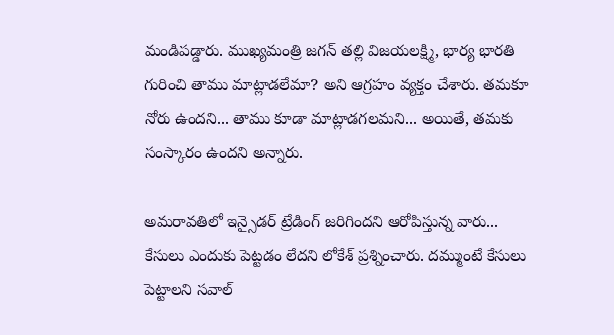మండిపడ్డారు. ముఖ్యమంత్రి జగన్ తల్లి విజయలక్ష్మి, భార్య భారతి గురించి తాము మాట్లాడలేమా? అని ఆగ్రహం వ్యక్తం చేశారు. తమకూ నోరు ఉందని... తాము కూడా మాట్లాడగలమని... అయితే, తమకు సంస్కారం ఉందని అన్నారు.

అమరావతిలో ఇన్సైడర్ ట్రేడింగ్ జరిగిందని ఆరోపిస్తున్న వారు... కేసులు ఎందుకు పెట్టడం లేదని లోకేశ్ ప్రశ్నించారు. దమ్ముంటే కేసులు పెట్టాలని సవాల్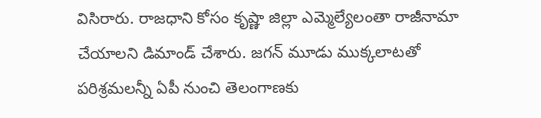విసిరారు. రాజధాని కోసం కృష్ణా జిల్లా ఎమ్మెల్యేలంతా రాజీనామా చేయాలని డిమాండ్ చేశారు. జగన్ మూడు ముక్కలాటతో పరిశ్రమలన్నీ ఏపీ నుంచి తెలంగాణకు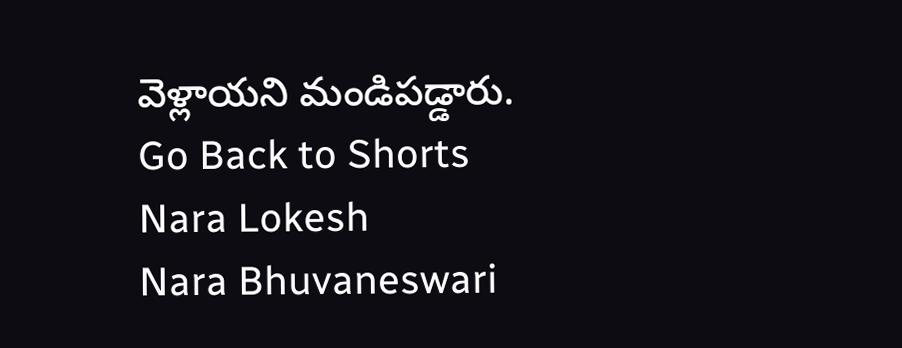వెళ్లాయని మండిపడ్డారు.
Go Back to Shorts
Nara Lokesh
Nara Bhuvaneswari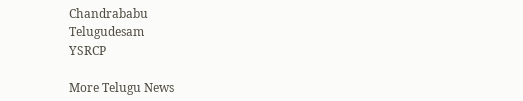Chandrababu
Telugudesam
YSRCP

More Telugu News